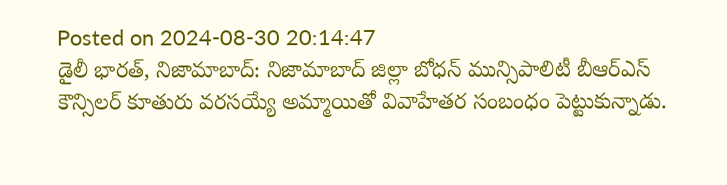Posted on 2024-08-30 20:14:47
డైలీ భారత్, నిజామాబాద్: నిజామాబాద్ జిల్లా బోధన్ మున్సిపాలిటీ బీఆర్ఎస్ కౌన్సిలర్ కూతురు వరసయ్యే అమ్మాయితో వివాహేతర సంబంధం పెట్టుకున్నాడు.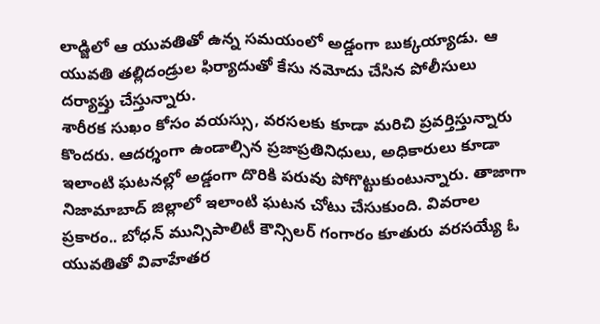లాడ్జిలో ఆ యువతితో ఉన్న సమయంలో అడ్డంగా బుక్కయ్యాడు. ఆ యువతి తల్లిదండ్రుల ఫిర్యాదుతో కేసు నమోదు చేసిన పోలీసులు దర్యాప్తు చేస్తున్నారు.
శారీరక సుఖం కోసం వయస్సు, వరసలకు కూడా మరిచి ప్రవర్తిస్తున్నారు కొందరు. ఆదర్శంగా ఉండాల్సిన ప్రజాప్రతినిధులు, అధికారులు కూడా ఇలాంటి ఘటనల్లో అడ్డంగా దొరికి పరువు పోగొట్టుకుంటున్నారు. తాజాగా నిజామాబాద్ జిల్లాలో ఇలాంటి ఘటన చోటు చేసుకుంది. వివరాల ప్రకారం.. బోధన్ మున్సిపాలిటీ కౌన్సిలర్ గంగారం కూతురు వరసయ్యే ఓ యువతితో వివాహేతర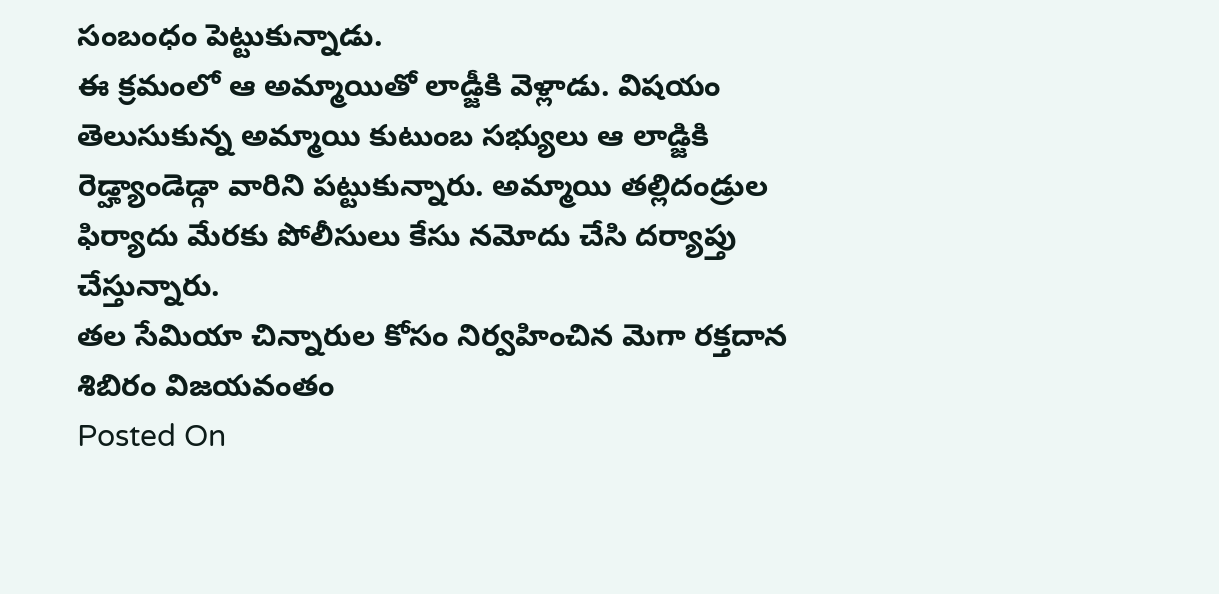సంబంధం పెట్టుకున్నాడు.
ఈ క్రమంలో ఆ అమ్మాయితో లాడ్జీకి వెళ్లాడు. విషయం తెలుసుకున్న అమ్మాయి కుటుంబ సభ్యులు ఆ లాడ్జికి రెడ్హ్యాండెడ్గా వారిని పట్టుకున్నారు. అమ్మాయి తల్లిదండ్రుల ఫిర్యాదు మేరకు పోలీసులు కేసు నమోదు చేసి దర్యాప్తు చేస్తున్నారు.
తల సేమియా చిన్నారుల కోసం నిర్వహించిన మెగా రక్తదాన శిబిరం విజయవంతం
Posted On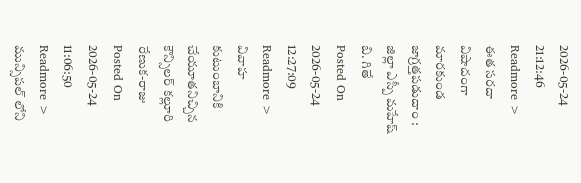2026-05-24 21:12:46
Readmore >
ఈత సరదా విషాదంగా మారకుండ జాగ్రత్తపడుదాం : జిల్లా ఎస్పీ మహేష్ బి. గితే
Posted On 2026-05-24 12:27:09
Readmore >
వివాహ కుటుంబానికి చేయూతనిచ్చిన కౌన్సిలర్ కల్లూరి రేణుక-రాజు
Posted On 2026-05-24 11:06:50
Readmore >
మున్సిపల్ లోని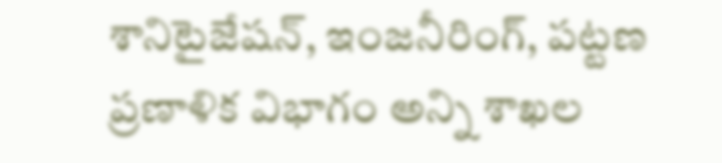శానిటైజేషన్, ఇంజనీరింగ్, పట్టణ ప్రణాళిక విభాగం అన్ని శాఖల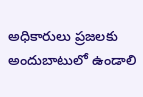అధికారులు ప్రజలకు అందుబాటులో ఉండాలి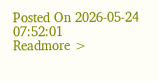Posted On 2026-05-24 07:52:01
Readmore >